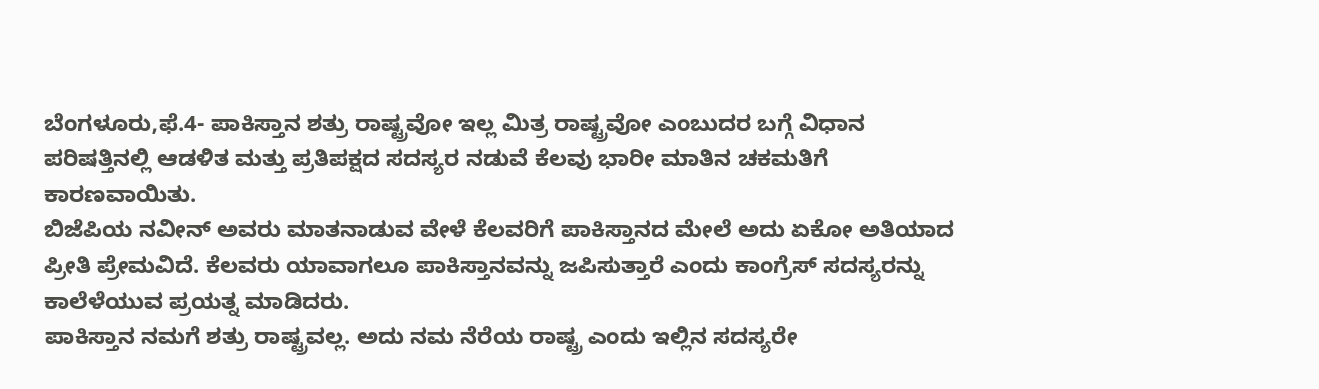ಬೆಂಗಳೂರು,ಫೆ.4- ಪಾಕಿಸ್ತಾನ ಶತ್ರು ರಾಷ್ಟ್ರವೋ ಇಲ್ಲ ಮಿತ್ರ ರಾಷ್ಟ್ರವೋ ಎಂಬುದರ ಬಗ್ಗೆ ವಿಧಾನ ಪರಿಷತ್ತಿನಲ್ಲಿ ಆಡಳಿತ ಮತ್ತು ಪ್ರತಿಪಕ್ಷದ ಸದಸ್ಯರ ನಡುವೆ ಕೆಲವು ಭಾರೀ ಮಾತಿನ ಚಕಮತಿಗೆ ಕಾರಣವಾಯಿತು.
ಬಿಜೆಪಿಯ ನವೀನ್ ಅವರು ಮಾತನಾಡುವ ವೇಳೆ ಕೆಲವರಿಗೆ ಪಾಕಿಸ್ತಾನದ ಮೇಲೆ ಅದು ಏಕೋ ಅತಿಯಾದ ಪ್ರೀತಿ ಪ್ರೇಮವಿದೆ. ಕೆಲವರು ಯಾವಾಗಲೂ ಪಾಕಿಸ್ತಾನವನ್ನು ಜಪಿಸುತ್ತಾರೆ ಎಂದು ಕಾಂಗ್ರೆಸ್ ಸದಸ್ಯರನ್ನು ಕಾಲೆಳೆಯುವ ಪ್ರಯತ್ನ ಮಾಡಿದರು.
ಪಾಕಿಸ್ತಾನ ನಮಗೆ ಶತ್ರು ರಾಷ್ಟ್ರವಲ್ಲ. ಅದು ನಮ ನೆರೆಯ ರಾಷ್ಟ್ರ ಎಂದು ಇಲ್ಲಿನ ಸದಸ್ಯರೇ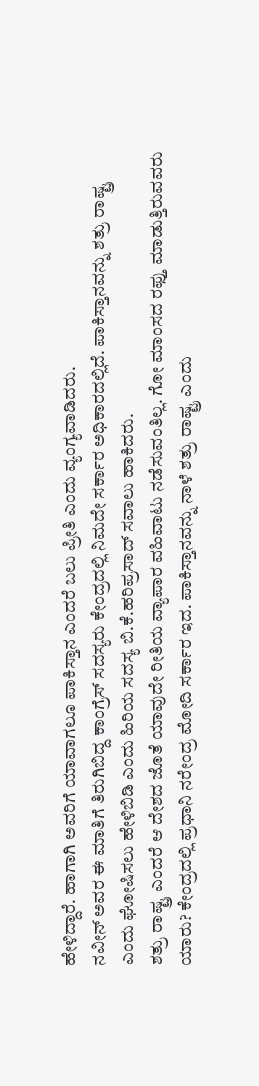ಹೇಳಿದ್ದಾರೆ. ಹಾಗಾಗಿ ಅವರಿಗೆ ಯಾವಾಗಲೂ ಪಾಕಿಸ್ತಾನ ಎಂದರೆ ಬಲು ಪ್ರೀತಿ ಎಂದು ವ್ಯಂಗ್ಯವಾಡಿದರು.
ನವೀನ್ ಅವರ ಈ ಮಾತಿಗೆ ತಿರುಗಿಬಿದ್ದ ಕಾಂಗ್ರೆಸ್ ಸದಸ್ಯರು ಕೇಂದ್ರದಲ್ಲಿ ನಿಮದೇ ಸರ್ಕಾರ ಅಧಿಕಾರದಲ್ಲಿದೆ. ಪಾಕಿಸ್ತಾನವನ್ನು ಶತ್ರು ರಾಷ್ಟ್ರ ಎಂದು ಘೋಷಿಸಲು ಹೇಳಿಬಿಡಿ ಎಂದು ಹಿರಿಯ ಸದಸ್ಯ ಬಿ.ಕೆ.ಹರಿಪ್ರಸಾದ್ ಸವಾಲು ಹಾಕಿದರು.
ಶತ್ರು ರಾಷ್ಟ್ರ ಎಂದರೆ ಆ ದೇಶದ ಜೊತೆ ಯಾವುದೇ ರೀತಿಯ ವ್ಯಾಪಾರ ವಹಿವಾಟು ನಡೆಸುವಂತಿಲ್ಲ. ಗೋ ಮಾಂಸದ ರಫ್ತು ಮಾಡುತ್ತಿರುವವರು ಯಾರು? ಕೇಂದ್ರದಲ್ಲಿ ಪ್ರಧಾನಿ ನರೇಂದ್ರ ಮೋದಿ ಸರ್ಕಾರ ಇದ. ಪಾಕಿಸ್ತಾನವನ್ನು ನಾಳೆ ಶತ್ರು ರಾಷ್ಟ್ರ ಎಂದು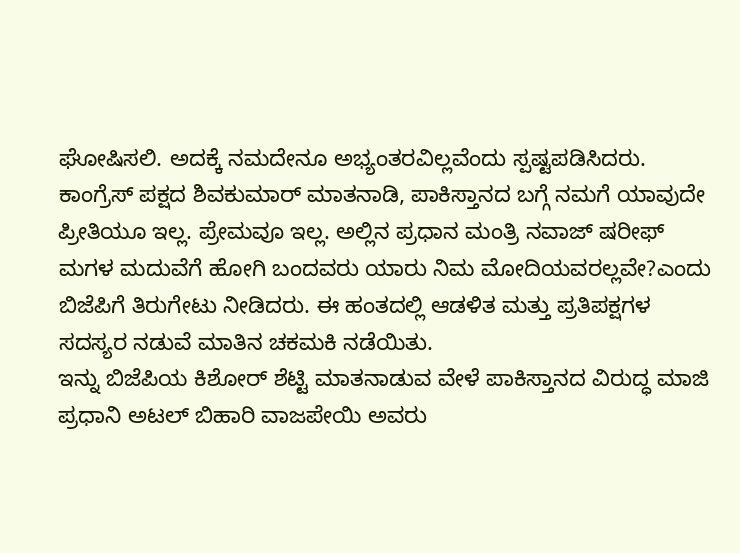ಘೋಷಿಸಲಿ. ಅದಕ್ಕೆ ನಮದೇನೂ ಅಭ್ಯಂತರವಿಲ್ಲವೆಂದು ಸ್ಪಷ್ಟಪಡಿಸಿದರು.
ಕಾಂಗ್ರೆಸ್ ಪಕ್ಷದ ಶಿವಕುಮಾರ್ ಮಾತನಾಡಿ, ಪಾಕಿಸ್ತಾನದ ಬಗ್ಗೆ ನಮಗೆ ಯಾವುದೇ ಪ್ರೀತಿಯೂ ಇಲ್ಲ. ಪ್ರೇಮವೂ ಇಲ್ಲ. ಅಲ್ಲಿನ ಪ್ರಧಾನ ಮಂತ್ರಿ ನವಾಜ್ ಷರೀಫ್ ಮಗಳ ಮದುವೆಗೆ ಹೋಗಿ ಬಂದವರು ಯಾರು ನಿಮ ಮೋದಿಯವರಲ್ಲವೇ?ಎಂದು ಬಿಜೆಪಿಗೆ ತಿರುಗೇಟು ನೀಡಿದರು. ಈ ಹಂತದಲ್ಲಿ ಆಡಳಿತ ಮತ್ತು ಪ್ರತಿಪಕ್ಷಗಳ ಸದಸ್ಯರ ನಡುವೆ ಮಾತಿನ ಚಕಮಕಿ ನಡೆಯಿತು.
ಇನ್ನು ಬಿಜೆಪಿಯ ಕಿಶೋರ್ ಶೆಟ್ಟಿ ಮಾತನಾಡುವ ವೇಳೆ ಪಾಕಿಸ್ತಾನದ ವಿರುದ್ಧ ಮಾಜಿ ಪ್ರಧಾನಿ ಅಟಲ್ ಬಿಹಾರಿ ವಾಜಪೇಯಿ ಅವರು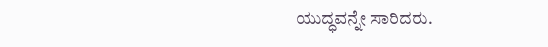ಯುದ್ಧವನ್ನೇ ಸಾರಿದರು.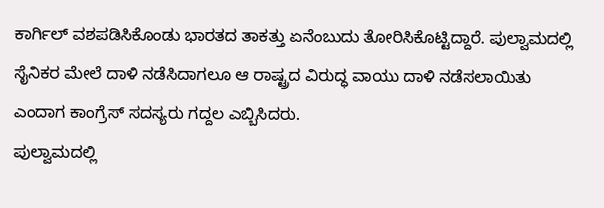ಕಾರ್ಗಿಲ್ ವಶಪಡಿಸಿಕೊಂಡು ಭಾರತದ ತಾಕತ್ತು ಏನೆಂಬುದು ತೋರಿಸಿಕೊಟ್ಟಿದ್ದಾರೆ. ಪುಲ್ವಾಮದಲ್ಲಿ ಸೈನಿಕರ ಮೇಲೆ ದಾಳಿ ನಡೆಸಿದಾಗಲೂ ಆ ರಾಷ್ಟ್ರದ ವಿರುದ್ಧ ವಾಯು ದಾಳಿ ನಡೆಸಲಾಯಿತು ಎಂದಾಗ ಕಾಂಗ್ರೆಸ್ ಸದಸ್ಯರು ಗದ್ದಲ ಎಬ್ಬಿಸಿದರು.
ಪುಲ್ವಾಮದಲ್ಲಿ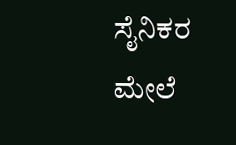ಸೈನಿಕರ ಮೇಲೆ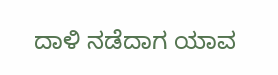ದಾಳಿ ನಡೆದಾಗ ಯಾವ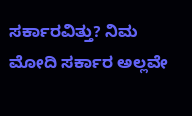ಸರ್ಕಾರವಿತ್ತು? ನಿಮ ಮೋದಿ ಸರ್ಕಾರ ಅಲ್ಲವೇ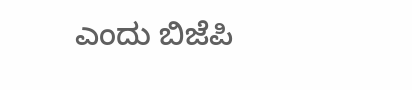ಎಂದು ಬಿಜೆಪಿ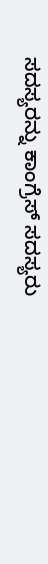ಸದಸ್ಯರನ್ನು ಕಾಂಗ್ರೆಸ್ ಸದಸ್ಯರು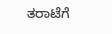ತರಾಟೆಗೆ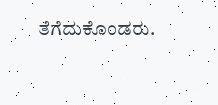ತೆಗೆದುಕೊಂಡರು.